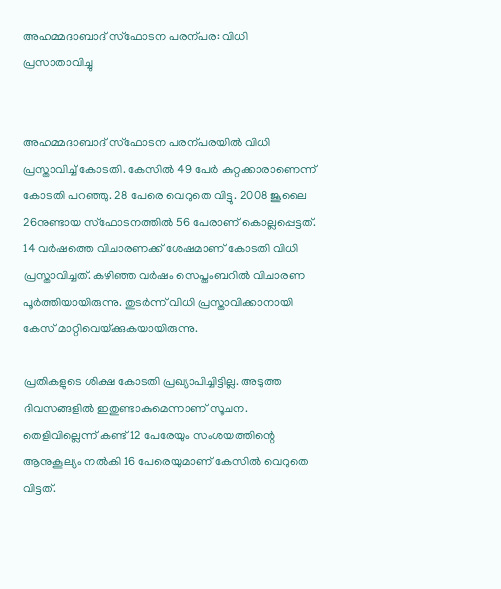അഹമ്മദാബാദ് സ്‌ഫോടന പരന്പര: വിധി പ്രസാതാവിച്ചു


അഹമ്മദാബാദ് സ്‌ഫോടന പരന്പരയിൽ വിധി പ്രസ്താവിച്ച് കോടതി. കേസിൽ 49 പേർ കുറ്റക്കാരാണെന്ന് കോടതി പറഞ്ഞു. 28 പേരെ വെറുതെ വിട്ടു. 2008 ജൂലൈ 26നുണ്ടായ സ്‌ഫോടനത്തിൽ 56 പേരാണ് കൊല്ലപ്പെട്ടത്. 14 വർഷത്തെ വിചാരണക്ക് ശേഷമാണ് കോടതി വിധി പ്രസ്താവിച്ചത്. കഴിഞ്ഞ വർഷം സെപ്തംബറിൽ വിചാരണ പൂർത്തിയായിരുന്നു. തുടർന്ന് വിധി പ്രസ്താവിക്കാനായി കേസ് മാറ്റിവെയ്‌ക്കുകയായിരുന്നു.

പ്രതികളുടെ ശിക്ഷ കോടതി പ്രഖ്യാപിച്ചിട്ടില്ല. അടുത്ത ദിവസങ്ങളിൽ ഇതുണ്ടാകുമെന്നാണ് സൂചന. തെളിവില്ലെന്ന് കണ്ട് 12 പേരേയും സംശയത്തിന്റെ ആനുകൂല്യം നൽകി 16 പേരെയുമാണ് കേസിൽ വെറുതെ വിട്ടത്.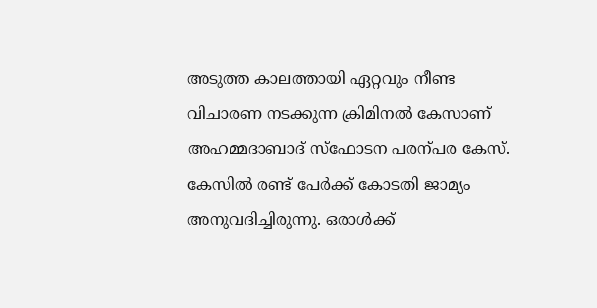അടുത്ത കാലത്തായി ഏറ്റവും നീണ്ട വിചാരണ നടക്കുന്ന ക്രിമിനൽ കേസാണ് അഹമ്മദാബാദ് സ്‌ഫോടന പരന്പര കേസ്. കേസിൽ രണ്ട് പേർക്ക് കോടതി ജാമ്യം അനുവദിച്ചിരുന്നു. ഒരാൾക്ക്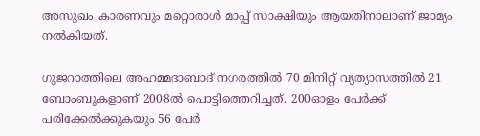അസുഖം കാരണവും മറ്റൊരാൾ മാപ്പ് സാക്ഷിയും ആയതിനാലാണ് ജാമ്യം നൽകിയത്.

ഗുജറാത്തിലെ അഹമ്മദാബാദ് നഗരത്തിൽ 70 മിനിറ്റ് വ്യത്യാസത്തിൽ 21 ബോംബുകളാണ് 2008ൽ പൊട്ടിത്തെറിച്ചത്. 200ഓളം പേർക്ക് പരിക്കേൽക്കുകയും 56 പേർ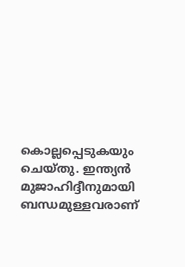കൊല്ലപ്പെടുകയും ചെയ്തു. ഇന്ത്യൻ മുജാഹിദ്ദീനുമായി ബന്ധമുള്ളവരാണ്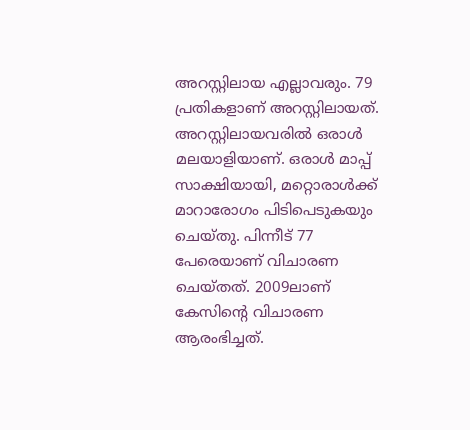അറസ്റ്റിലായ എല്ലാവരും. 79 പ്രതികളാണ് അറസ്റ്റിലായത്. അറസ്റ്റിലായവരിൽ ഒരാൾ മലയാളിയാണ്. ഒരാൾ മാപ്പ് സാക്ഷിയായി, മറ്റൊരാൾക്ക് മാറാരോഗം പിടിപെടുകയും ചെയ്തു. പിന്നീട് 77 പേരെയാണ് വിചാരണ ചെയ്തത്. 2009ലാണ് കേസിന്റെ വിചാരണ ആരംഭിച്ചത്.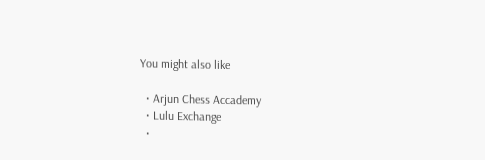You might also like

  • Arjun Chess Accademy
  • Lulu Exchange
  •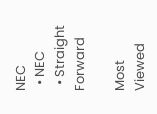NEC
  • NEC
  • Straight Forward

Most Viewed